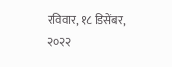रविवार, १८ डिसेंबर, २०२२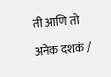ती आणि तो

अनेक दशकं /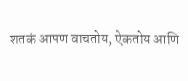शतकं आपण वाचतोय, ऐकतोय आणि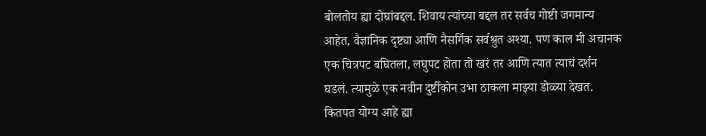बोलतोय ह्या दोघांबद्दल. शिवाय त्यांच्या बद्दल तर सर्वच गोष्टी जगमान्य आहेत, वैज्ञानिक दृष्ट्या आणि नैसर्गिक सर्वश्रुत अश्या. पण काल मी अचानक एक चित्रपट बघितला, लघुपट होता तो खरं तर आणि त्यात त्याचं दर्शन घडलं. त्यामुळे एक नवीन दुर्ष्टीकोन उभा ठाकला माझ्या डोळ्या देखत. कितपत योग्य आहे ह्या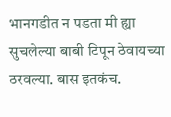भानगडीत न पडता मी ह्या सुचलेल्या बाबी टिपून ठेवायच्या ठरवल्या. बास इतकंच.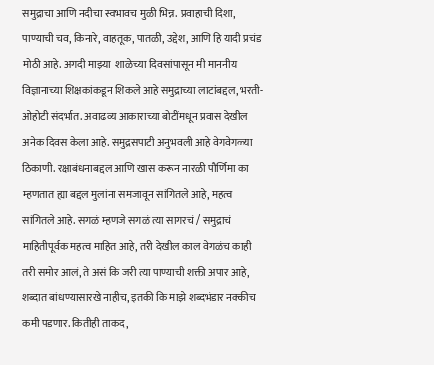समुद्राचा आणि नदीचा स्वभावच मुळी भिन्न. प्रवाहाची दिशा, पाण्याची चव, किनारे, वाहतूक, पातळी, उद्देश, आणि हि यादी प्रचंड मोठी आहे. अगदी माझ्या  शाळेच्या दिवसांपासून मी माननीय विज्ञानाच्या शिक्षकांकडून शिकले आहे समुद्राच्या लाटांबद्दल, भरती-ओहोटी संदर्भात. अवाढव्य आकाराच्या बोटींमधून प्रवास देखील अनेक दिवस केला आहे. समुद्रसपाटी अनुभवली आहे वेगवेगळ्या ठिकाणी. रक्षाबंधनाबद्दल आणि खास करून नारळी पौर्णिमा का म्हणतात ह्या बद्दल मुलांना समजावून सांगितले आहे, महत्व सांगितले आहे. सगळं म्हणजे सगळं त्या सागरचं / समुद्राचं माहितीपूर्वक महत्व माहित आहे, तरी देखील काल वेगळंच काही तरी समोर आलं, ते असं कि जरी त्या पाण्याची शक्ती अपार आहे, शब्दात बांधण्यासारखे नाहीच, इतकी कि माझे शब्दभंडार नक्कीच कमी पडणार. कितीही ताकद,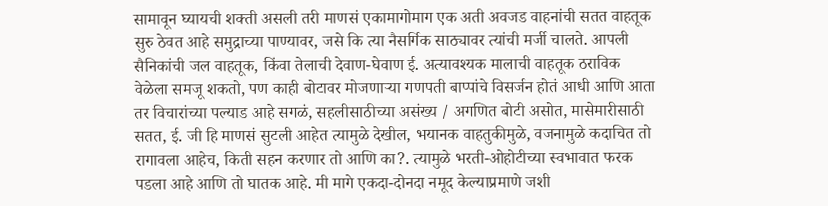सामावून घ्यायची शक्ती असली तरी माणसं एकामागोमाग एक अती अवजड वाहनांची सतत वाहतूक सुरु ठेवत आहे समुद्राच्या पाण्यावर, जसे कि त्या नैसर्गिक साठ्यावर त्यांची मर्जी चालते. आपली सैनिकांची जल वाहतूक, किंवा तेलाची देवाण-घेवाण ई. अत्यावश्यक मालाची वाहतूक ठराविक वेळेला समजू शकतो, पण काही बोटावर मोजणाऱ्या गणपती बाप्पांचे विसर्जन होतं आधी आणि आता तर विचारांच्या पल्याड आहे सगळं, सहलीसाठीच्या असंख्य / अगणित बोटी असोत, मासेमारीसाठी सतत, ई. जी हि माणसं सुटली आहेत त्यामुळे देखील, भयानक वाहतुकीमुळे, वजनामुळे कदाचित तो रागावला आहेच, किती सहन करणार तो आणि का?. त्यामुळे भरती-ओहोटीच्या स्वभावात फरक पडला आहे आणि तो घातक आहे. मी मागे एकदा-दोनदा नमूद केल्याप्रमाणे जशी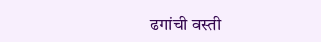ढगांची वस्ती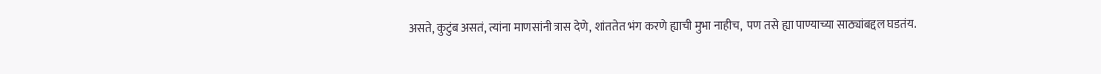असते, कुटुंब असतं, त्यांना माणसांनी त्रास देणे, शांततेत भंग करणे ह्याची मुभा नाहीच,  पण तसे ह्या पाण्याच्या साठ्यांबद्दल घडतंय.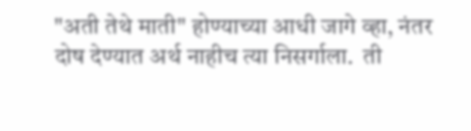"अती तेथे माती" होण्याच्या आधी जागे व्हा, नंतर दोष देण्यात अर्थ नाहीच त्या निसर्गाला.  ती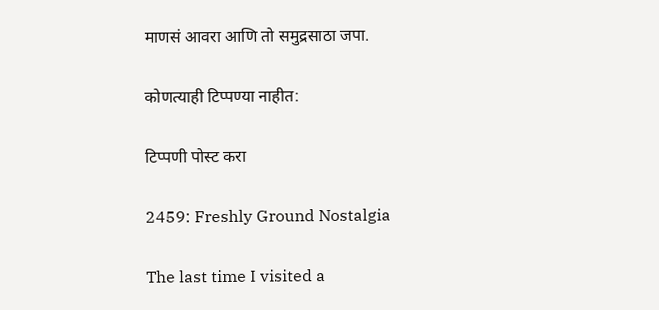माणसं आवरा आणि तो समुद्रसाठा जपा.

कोणत्याही टिप्पण्‍या नाहीत:

टिप्पणी पोस्ट करा

2459: Freshly Ground Nostalgia

The last time I visited a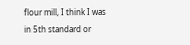flour mill, I think I was in 5th standard or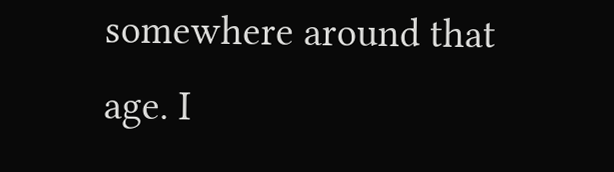somewhere around that age. I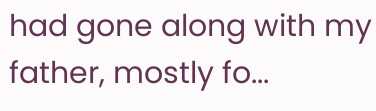had gone along with my father, mostly fo...